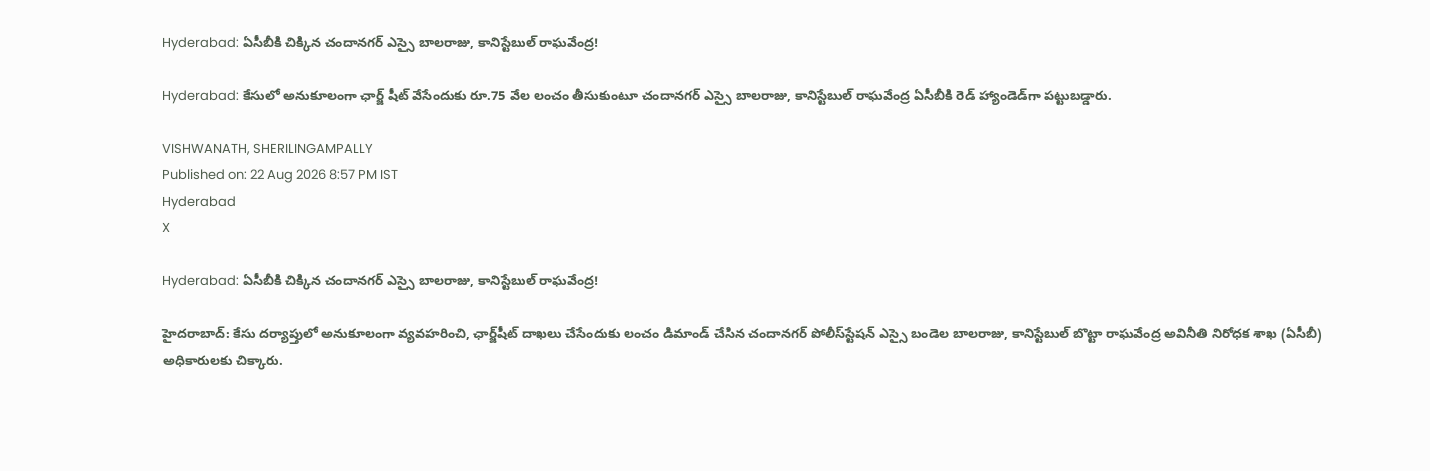Hyderabad: ఏసీబీకి చిక్కిన చందానగర్ ఎస్సై బాలరాజు, కానిస్టేబుల్ రాఘవేంద్ర!

Hyderabad: కేసులో అనుకూలంగా ఛార్జ్ షీట్ వేసేందుకు రూ.75 వేల లంచం తీసుకుంటూ చందానగర్ ఎస్సై బాలరాజు, కానిస్టేబుల్ రాఘవేంద్ర ఏసీబీకి రెడ్ హ్యాండెడ్‌గా పట్టుబడ్డారు.

VISHWANATH, SHERILINGAMPALLY
Published on: 22 Aug 2026 8:57 PM IST
Hyderabad
X

Hyderabad: ఏసీబీకి చిక్కిన చందానగర్ ఎస్సై బాలరాజు, కానిస్టేబుల్ రాఘవేంద్ర!

హైదరాబాద్: కేసు దర్యాప్తులో అనుకూలంగా వ్యవహరించి, ఛార్జ్‌షీట్‌ దాఖలు చేసేందుకు లంచం డిమాండ్‌ చేసిన చందానగర్‌ పోలీస్‌స్టేషన్‌ ఎస్సై బండెల బాలరాజు, కానిస్టేబుల్‌ బొట్టా రాఘవేంద్ర అవినీతి నిరోధక శాఖ (ఏసీబీ) అధికారులకు చిక్కారు.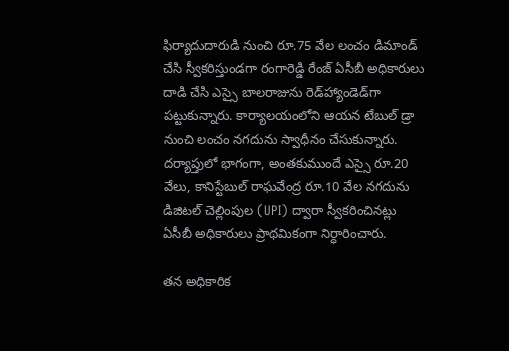ఫిర్యాదుదారుడి నుంచి రూ.75 వేల లంచం డిమాండ్‌ చేసి స్వీకరిస్తుండగా రంగారెడ్డి రేంజ్‌ ఏసీబీ అధికారులు దాడి చేసి ఎస్సై బాలరాజును రెడ్‌హ్యాండెడ్‌గా పట్టుకున్నారు. కార్యాలయంలోని ఆయన టేబుల్‌ డ్రా నుంచి లంచం నగదును స్వాధీనం చేసుకున్నారు. దర్యాప్తులో భాగంగా, అంతకుముందే ఎస్సై రూ.20 వేలు, కానిస్టేబుల్‌ రాఘవేంద్ర రూ.10 వేల నగదును డిజిటల్ చెల్లింపుల (UPI) ద్వారా స్వీకరించినట్లు ఏసీబీ అధికారులు ప్రాథమికంగా నిర్ధారించారు.

తన అధికారిక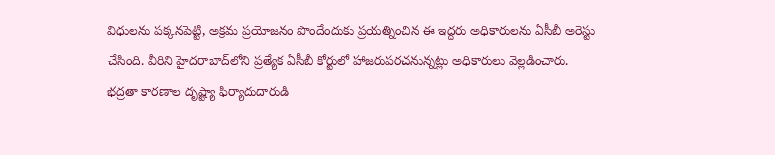విధులను పక్కనపెట్టి, అక్రమ ప్రయోజనం పొందేందుకు ప్రయత్నించిన ఈ ఇద్దరు అధికారులను ఏసీబీ అరెస్టు చేసింది. వీరిని హైదరాబాద్‌లోని ప్రత్యేక ఏసీబీ కోర్టులో హాజరుపరచనున్నట్లు అధికారులు వెల్లడించారు. భద్రతా కారణాల దృష్ట్యా ఫిర్యాదుదారుడి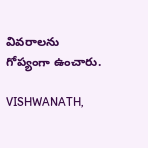వివరాలను గోప్యంగా ఉంచారు.

VISHWANATH,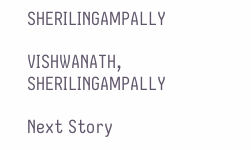SHERILINGAMPALLY

VISHWANATH, SHERILINGAMPALLY

Next Story